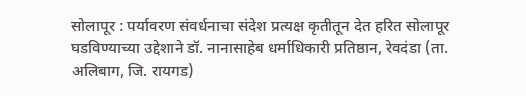सोलापूर : पर्यावरण संवर्धनाचा संदेश प्रत्यक्ष कृतीतून देत हरित सोलापूर घडविण्याच्या उद्देशाने डॉ. नानासाहेब धर्माधिकारी प्रतिष्ठान, रेवदंडा (ता. अलिबाग, जि. रायगड)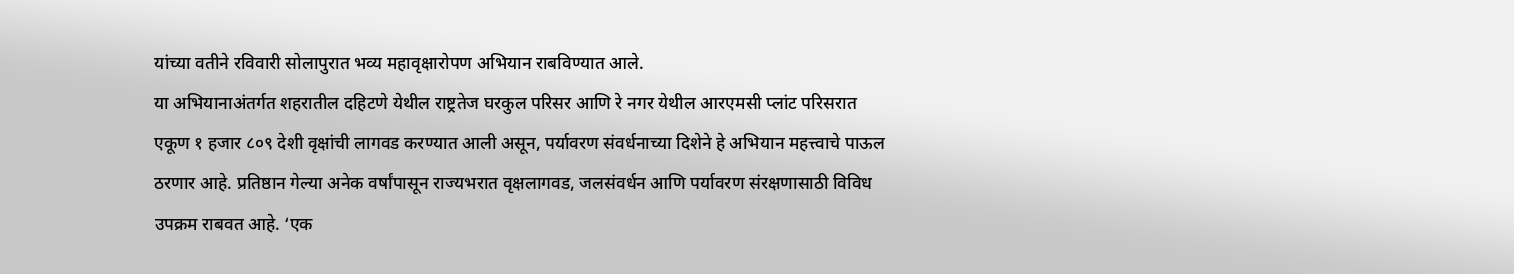यांच्या वतीने रविवारी सोलापुरात भव्य महावृक्षारोपण अभियान राबविण्यात आले.
या अभियानाअंतर्गत शहरातील दहिटणे येथील राष्ट्रतेज घरकुल परिसर आणि रे नगर येथील आरएमसी प्लांट परिसरात एकूण १ हजार ८०९ देशी वृक्षांची लागवड करण्यात आली असून, पर्यावरण संवर्धनाच्या दिशेने हे अभियान महत्त्वाचे पाऊल ठरणार आहे. प्रतिष्ठान गेल्या अनेक वर्षांपासून राज्यभरात वृक्षलागवड, जलसंवर्धन आणि पर्यावरण संरक्षणासाठी विविध उपक्रम राबवत आहे. ‘एक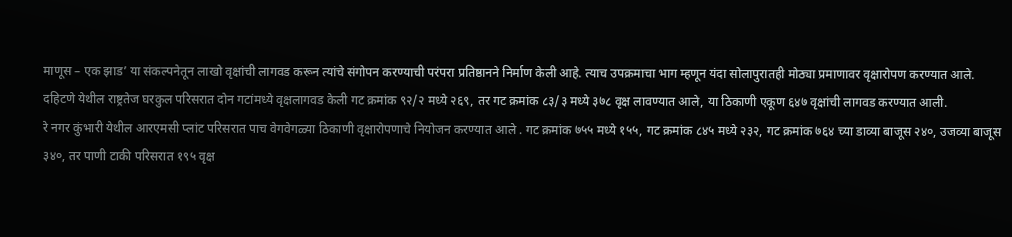माणूस – एक झाड’ या संकल्पनेतून लाखो वृक्षांची लागवड करून त्यांचे संगोपन करण्याची परंपरा प्रतिष्ठानने निर्माण केली आहे. त्याच उपक्रमाचा भाग म्हणून यंदा सोलापुरातही मोठ्या प्रमाणावर वृक्षारोपण करण्यात आले.
दहिटणे येथील राष्ट्रतेज घरकुल परिसरात दोन गटांमध्ये वृक्षलागवड केली गट क्रमांक ९२/२ मध्ये २६९, तर गट क्रमांक ८३/३ मध्ये ३७८ वृक्ष लावण्यात आले, या ठिकाणी एकूण ६४७ वृक्षांची लागवड करण्यात आली.
रे नगर कुंभारी येथील आरएमसी प्लांट परिसरात पाच वेगवेगळ्या ठिकाणी वृक्षारोपणाचे नियोजन करण्यात आले . गट क्रमांक ७५५ मध्ये १५५, गट क्रमांक ८४५ मध्ये २३२, गट क्रमांक ७६४ च्या डाव्या बाजूस २४०, उजव्या बाजूस ३४०, तर पाणी टाकी परिसरात १९५ वृक्ष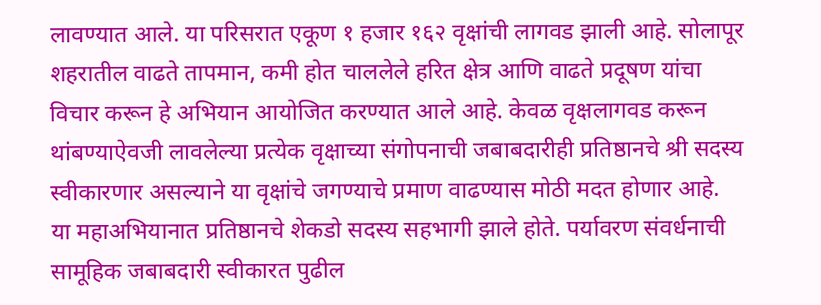लावण्यात आले. या परिसरात एकूण १ हजार १६२ वृक्षांची लागवड झाली आहे. सोलापूर शहरातील वाढते तापमान, कमी होत चाललेले हरित क्षेत्र आणि वाढते प्रदूषण यांचा विचार करून हे अभियान आयोजित करण्यात आले आहे. केवळ वृक्षलागवड करून थांबण्याऐवजी लावलेल्या प्रत्येक वृक्षाच्या संगोपनाची जबाबदारीही प्रतिष्ठानचे श्री सदस्य स्वीकारणार असल्याने या वृक्षांचे जगण्याचे प्रमाण वाढण्यास मोठी मदत होणार आहे.
या महाअभियानात प्रतिष्ठानचे शेकडो सदस्य सहभागी झाले होते. पर्यावरण संवर्धनाची सामूहिक जबाबदारी स्वीकारत पुढील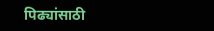पिढ्यांसाठी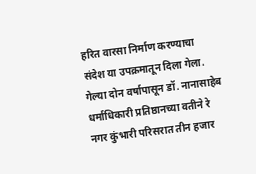हरित वारसा निर्माण करण्याचा संदेश या उपक्रमातून दिला गेला. गेल्या दोन वर्षापासून डॉ. नानासाहेब धर्माधिकारी प्रतिष्ठानच्या वतीने रे नगर कुंभारी परिसरात तीन हजार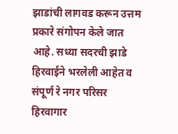झाडांची लागवड करून उत्तम प्रकारे संगोपन केले जात आहे. सध्या सदरची झाडे हिरवाईने भरलेली आहेत व संपूर्ण रे नगर परिसर हिरवागार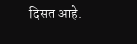दिसत आहे.